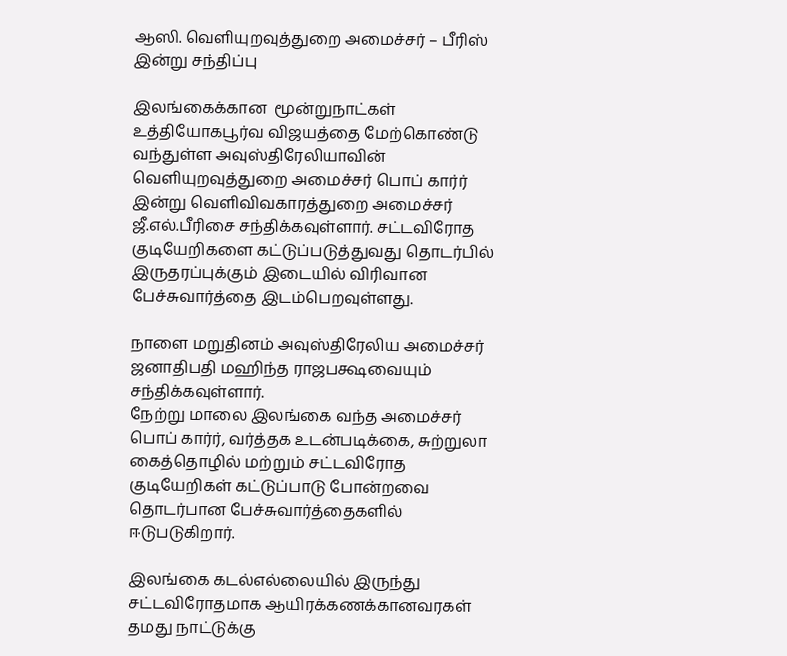ஆஸி. வெளியுறவுத்துறை அமைச்சர் – பீரிஸ் இன்று சந்திப்பு

இலங்கைக்கான  மூன்றுநாட்கள் உத்தியோகபூர்வ விஜயத்தை மேற்கொண்டு வந்துள்ள அவுஸ்திரேலியாவின் வெளியுறவுத்துறை அமைச்சர் பொப் கார்ர் இன்று வெளிவிவகாரத்துறை அமைச்சர் ஜீ.எல்.பீரிசை சந்திக்கவுள்ளார். சட்டவிரோத குடியேறிகளை கட்டுப்படுத்துவது தொடர்பில் இருதரப்புக்கும் இடையில் விரிவான பேச்சுவார்த்தை இடம்பெறவுள்ளது.

நாளை மறுதினம் அவுஸ்திரேலிய அமைச்சர் ஜனாதிபதி மஹிந்த ராஜபக்ஷவையும் சந்திக்கவுள்ளார்.
நேற்று மாலை இலங்கை வந்த அமைச்சர் பொப் கார்ர், வர்த்தக உடன்படிக்கை, சுற்றுலா கைத்தொழில் மற்றும் சட்டவிரோத குடியேறிகள் கட்டுப்பாடு போன்றவை தொடர்பான பேச்சுவார்த்தைகளில் ஈடுபடுகிறார்.

இலங்கை கடல்எல்லையில் இருந்து சட்டவிரோதமாக ஆயிரக்கணக்கானவரகள் தமது நாட்டுக்கு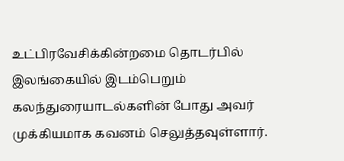உட்பிரவேசிக்கின்றமை தொடர்பில் இலங்கையில் இடம்பெறும் கலந்துரையாடல்களின் போது அவர் முக்கியமாக கவனம் செலுத்தவுள்ளார்.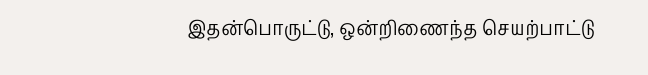இதன்பொருட்டு, ஒன்றிணைந்த செயற்பாட்டு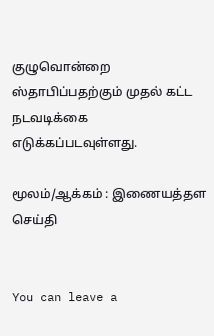குழுவொன்றை ஸ்தாபிப்பதற்கும் முதல் கட்ட நடவடிக்கை எடுக்கப்படவுள்ளது.

மூலம்/ஆக்கம் : இணையத்தள செய்தி


You can leave a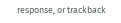response, or trackback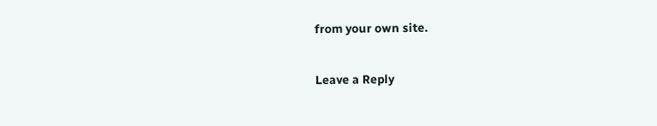from your own site.

Leave a Reply